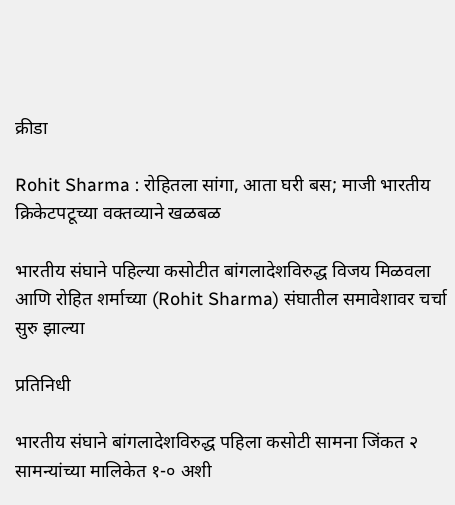क्रीडा

Rohit Sharma : रोहितला सांगा, आता घरी बस; माजी भारतीय क्रिकेटपटूच्या वक्तव्याने खळबळ

भारतीय संघाने पहिल्या कसोटीत बांगलादेशविरुद्ध विजय मिळवला आणि रोहित शर्माच्या (Rohit Sharma) संघातील समावेशावर चर्चा सुरु झाल्या

प्रतिनिधी

भारतीय संघाने बांगलादेशविरुद्ध पहिला कसोटी सामना जिंकत २ सामन्यांच्या मालिकेत १-० अशी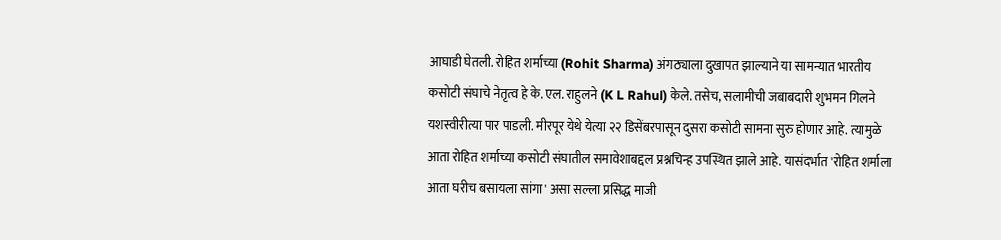आघाडी घेतली. रोहित शर्माच्या (Rohit Sharma) अंगठ्याला दुखापत झाल्याने या सामन्यात भारतीय कसोटी संघाचे नेतृत्व हे के. एल. राहुलने (K L Rahul) केले. तसेच, सलामीची जबाबदारी शुभमन गिलने यशस्वीरीत्या पार पाडली. मीरपूर येथे येत्या २२ डिसेंबरपासून दुसरा कसोटी सामना सुरु होणार आहे. त्यामुळे आता रोहित शर्माच्या कसोटी संघातील समावेशाबद्दल प्रश्नचिन्ह उपस्थित झाले आहे. यासंदर्भात 'रोहित शर्माला आता घरीच बसायला सांगा' असा सल्ला प्रसिद्ध माजी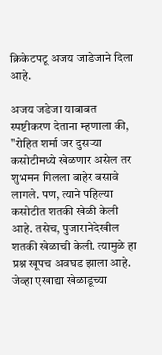क्रिकेटपटू अजय जाडेजाने दिला आहे.

अजय जडेजा याबाबत स्पष्टीकरण देताना म्हणाला की, "रोहित शर्मा जर दुसऱ्या कसोटीमध्ये खेळणार असेल तर शुभमन गिलला बाहेर बसावे लागले. पण, त्याने पहिल्या कसोटीत शतकी खेळी केली आहे. तसेच, पुजारानेदेखील शतकी खेळाची केली. त्यामुळे हा प्रश्न खूपच अवघड झाला आहे. जेव्हा एखाद्या खेळाडूच्या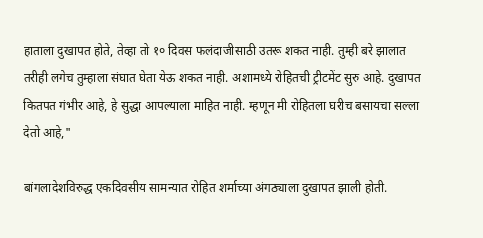हाताला दुखापत होते, तेव्हा तो १० दिवस फलंदाजीसाठी उतरू शकत नाही. तुम्ही बरे झालात तरीही लगेच तुम्हाला संघात घेता येऊ शकत नाही. अशामध्ये रोहितची ट्रीटमेंट सुरु आहे. दुखापत कितपत गंभीर आहे, हे सुद्धा आपल्याला माहित नाही. म्हणून मी रोहितला घरीच बसायचा सल्ला देतो आहे,"

बांगलादेशविरुद्ध एकदिवसीय सामन्यात रोहित शर्माच्या अंगठ्याला दुखापत झाली होती.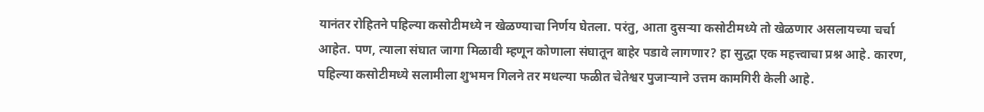यानंतर रोहितने पहिल्या कसोटीमध्ये न खेळण्याचा निर्णय घेतला. परंतु, आता दुसऱ्या कसोटीमध्ये तो खेळणार असलायच्या चर्चा आहेत. पण, त्याला संघात जागा मिळावी म्हणून कोणाला संघातून बाहेर पडावे लागणार? हा सुद्धा एक महत्त्वाचा प्रश्न आहे. कारण, पहिल्या कसोटीमध्ये सलामीला शुभमन गिलने तर मधल्या फळीत चेतेश्वर पुजाऱ्याने उत्तम कामगिरी केली आहे.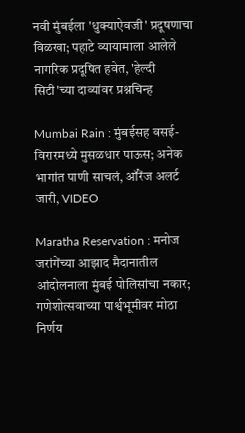नवी मुंबईला 'धुक्याऐवजी' प्रदूषणाचा विळखा; पहाटे व्यायामाला आलेले नागरिक प्रदूषित हवेत, 'हेल्दी सिटी'च्या दाव्यांवर प्रश्नचिन्ह

Mumbai Rain : मुंबईसह वसई-विरारमध्ये मुसळधार पाऊस; अनेक भागांत पाणी साचलं, ऑरेंज अलर्ट जारी, VIDEO

Maratha Reservation : मनोज जरांगेंच्या आझाद मैदानातील आंदोलनाला मुंबई पोलिसांचा नकार; गणेशोत्सवाच्या पार्श्वभूमीवर मोठा निर्णय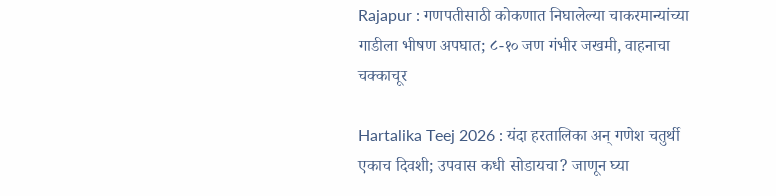Rajapur : गणपतीसाठी कोकणात निघालेल्या चाकरमान्यांच्या गाडीला भीषण अपघात; ८-१० जण गंभीर जखमी, वाहनाचा चक्काचूर

Hartalika Teej 2026 : यंदा हरतालिका अन् गणेश चतुर्थी एकाच दिवशी; उपवास कधी सोडायचा? जाणून घ्या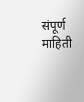संपूर्ण माहिती